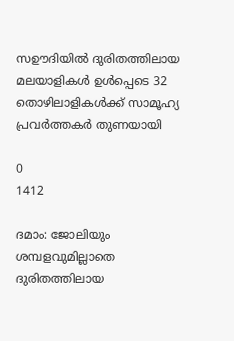സഊദിയിൽ ദുരിതത്തിലായ മലയാളികൾ ഉൾപ്പെടെ 32 തൊഴിലാളികൾക്ക് സാമൂഹ്യ പ്രവർത്തകർ തുണയായി

0
1412

ദമാം: ജോലിയും ശമ്പളവുമില്ലാതെ ദുരിതത്തിലായ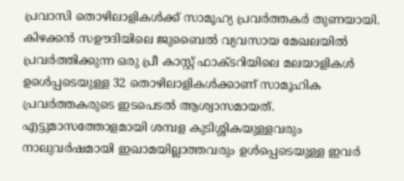പ്രവാസി തൊഴിലാളികൾക്ക് സാമൂഹ്യ പ്രവർത്തകർ തുണയായി. കിഴക്കൻ സഊദിയിലെ ജുബൈൽ വ്യവസായ മേഖലയിൽ പ്രവർത്തിക്കുന്ന ഒരു പ്രീ കാസ്റ്റ് ഫാക്ടറിയിലെ മലയാളികൾ ഉൾെപ്പടെയുള്ള 32 തൊഴിലാളികൾക്കാണ് സാമൂഹിക പ്രവർത്തകരുടെ ഇടപെടൽ ആശ്വാസമായത്. എട്ടുമാസത്തോളമായി ശമ്പള കുടിശ്ശികയുള്ളവരും നാലുവർഷമായി ഇഖാമയില്ലാത്തവരും ഉൾപ്പെടെയുള്ള ഇവർ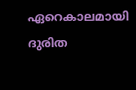ഏറെകാലമായി ദുരിത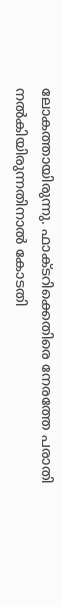ലോകത്തായിരുന്നു. ഫാക്ടറിക്കെതിരെ നേരത്തേ പരാതി നൽകിയിരുന്നതിനാൽ കോടതി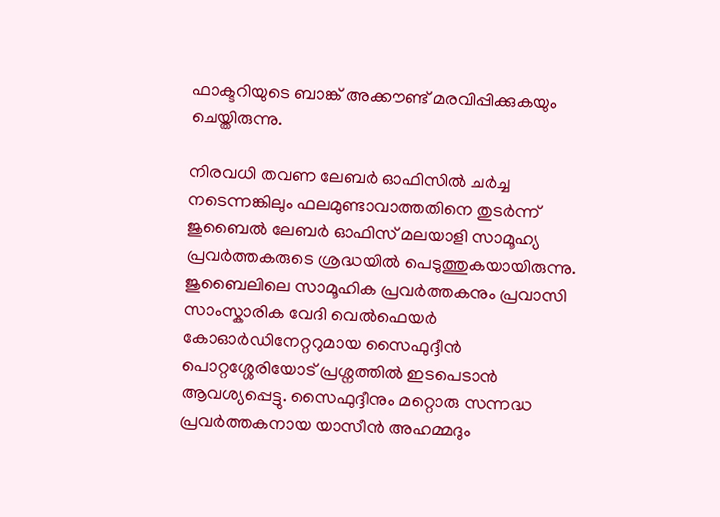ഫാക്ടറിയുടെ ബാങ്ക് അക്കൗണ്ട് മരവിപ്പിക്കുകയും ചെയ്തിരുന്നു.

നിരവധി തവണ ലേബർ ഓഫിസിൽ ചർച്ച നടെന്നങ്കിലും ഫലമുണ്ടാവാത്തതിനെ തുടർന്ന് ജുബൈൽ ലേബർ ഓഫിസ് മലയാളി സാമൂഹ്യ പ്രവർത്തകരുടെ ശ്രദ്ധയിൽ പെടുത്തുകയായിരുന്നു. ജുബൈലിലെ സാമൂഹിക പ്രവർത്തകനും പ്രവാസി സാംസ്കാരിക വേദി വെൽഫെയർ കോഓർഡിനേറ്ററുമായ സൈഫുദ്ദീൻ പൊറ്റശ്ശേരിയോട് പ്രശ്നത്തിൽ ഇടപെടാൻ ആവശ്യപ്പെട്ടു. സൈഫുദ്ദീനും മറ്റൊരു സന്നദ്ധ പ്രവർത്തകനായ യാസീൻ അഹമ്മദും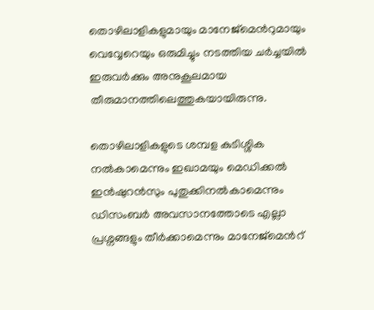തൊഴിലാളികളുമായും മാനേജ്മെൻറുമായും വെവ്വേറെയും ഒരുമിച്ചും നടത്തിയ ചർച്ചയിൽ ഇരുവർക്കും അനുകൂലമായ തീരുമാനത്തിലെത്തുകയായിരുന്നു.

തൊഴിലാളികളുടെ ശമ്പള കുടിശ്ശിക നൽകാമെന്നും ഇഖാമയും മെഡിക്കൽ ഇൻഷുറൻസും പുതുക്കിനൽകാമെന്നും ഡിസംബർ അവസാനത്തോടെ എല്ലാ പ്രശ്നങ്ങളും തീർക്കാമെന്നും മാനേജ്മെൻറ്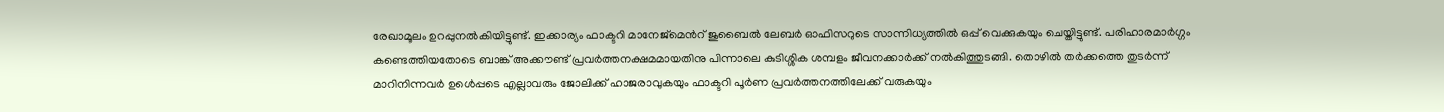രേഖാമൂലം ഉറപ്പുനൽകിയിട്ടുണ്ട്. ഇക്കാര്യം ഫാക്ടറി മാനേജ്മെൻറ് ജുബൈൽ ലേബർ ഓഫിസറുടെ സാന്നിധ്യത്തിൽ ഒപ്പ് വെക്കുകയും ചെയ്തിട്ടുണ്ട്. പരിഹാരമാർഗ്ഗം കണ്ടെത്തിയതോടെ ബാങ്ക് അക്കൗണ്ട് പ്രവർത്തനക്ഷമമായതിനു പിന്നാലെ കുടിശ്ശിക ശമ്പളം ജീവനക്കാർക്ക് നൽകിത്തുടങ്ങി. തൊഴിൽ തർക്കത്തെ തുടർന്ന് മാറിനിന്നവർ ഉൾെപ്പടെ എല്ലാവരും ജോലിക്ക് ഹാജരാവുകയും ഫാക്ടറി പൂർണ പ്രവർത്തനത്തിലേക്ക് വരുകയും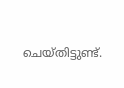ചെയ്തിട്ടുണ്ട്.